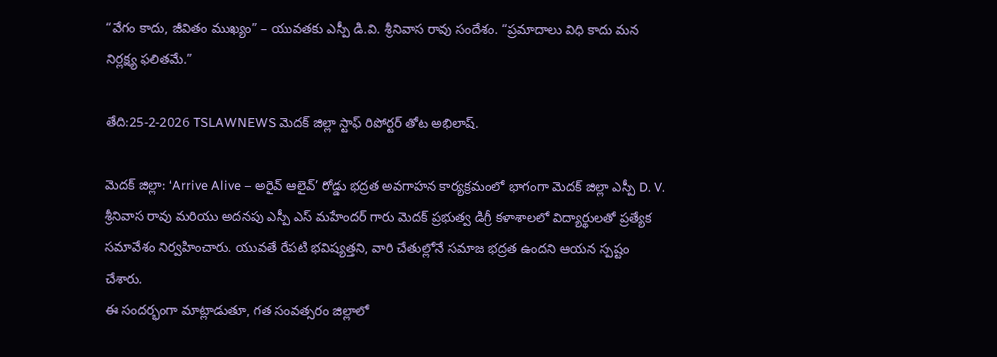“వేగం కాదు, జీవితం ముఖ్యం” – యువతకు ఎస్పీ డి.వి. శ్రీనివాస రావు సందేశం. “ప్రమాదాలు విధి కాదు మన నిర్లక్ష్య ఫలితమే.”

తేది:25-2-2026 TSLAWNEWS మెదక్ జిల్లా స్టాఫ్ రిపోర్టర్ తోట అభిలాష్.

మెదక్ జిల్లా: ‘Arrive Alive – అరైవ్ ఆలైవ్’ రోడ్డు భద్రత అవగాహన కార్యక్రమంలో భాగంగా మెదక్ జిల్లా ఎస్పీ D. V. శ్రీనివాస రావు మరియు అదనపు ఎస్పీ ఎస్ మహేందర్ గారు మెదక్ ప్రభుత్వ డిగ్రీ కళాశాలలో విద్యార్థులతో ప్రత్యేక సమావేశం నిర్వహించారు. యువతే రేపటి భవిష్యత్తని, వారి చేతుల్లోనే సమాజ భద్రత ఉందని ఆయన స్పష్టం చేశారు.
ఈ సందర్భంగా మాట్లాడుతూ, గత సంవత్సరం జిల్లాలో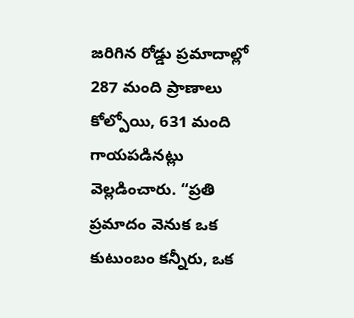జరిగిన రోడ్డు ప్రమాదాల్లో 287 మంది ప్రాణాలు కోల్పోయి, 631 మంది గాయపడినట్లు వెల్లడించారు. “ప్రతి ప్రమాదం వెనుక ఒక కుటుంబం కన్నీరు, ఒక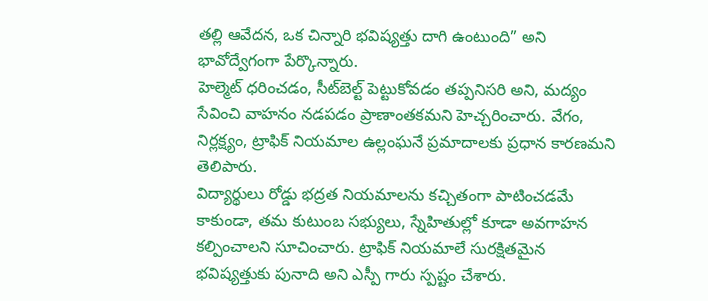తల్లి ఆవేదన, ఒక చిన్నారి భవిష్యత్తు దాగి ఉంటుంది” అని భావోద్వేగంగా పేర్కొన్నారు.
హెల్మెట్ ధరించడం, సీట్‌బెల్ట్ పెట్టుకోవడం తప్పనిసరి అని, మద్యం సేవించి వాహనం నడపడం ప్రాణాంతకమని హెచ్చరించారు. వేగం, నిర్లక్ష్యం, ట్రాఫిక్ నియమాల ఉల్లంఘనే ప్రమాదాలకు ప్రధాన కారణమని తెలిపారు.
విద్యార్థులు రోడ్డు భద్రత నియమాలను కచ్చితంగా పాటించడమే కాకుండా, తమ కుటుంబ సభ్యులు, స్నేహితుల్లో కూడా అవగాహన కల్పించాలని సూచించారు. ట్రాఫిక్ నియమాలే సురక్షితమైన భవిష్యత్తుకు పునాది అని ఎస్పీ గారు స్పష్టం చేశారు.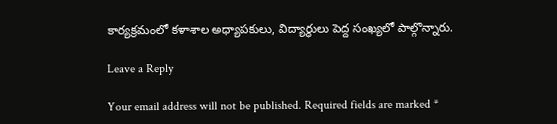కార్యక్రమంలో కళాశాల అధ్యాపకులు, విద్యార్థులు పెద్ద సంఖ్యలో పాల్గొన్నారు.

Leave a Reply

Your email address will not be published. Required fields are marked *